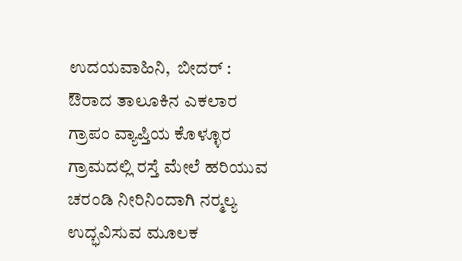ಉದಯವಾಹಿನಿ,  ಬೀದರ್ : ಔರಾದ ತಾಲೂಕಿನ ಎಕಲಾರ ಗ್ರಾಪಂ ವ್ಯಾಪ್ತಿಯ ಕೊಳ್ಳೂರ ಗ್ರಾಮದಲ್ಲಿ ರಸ್ತೆ ಮೇಲೆ ಹರಿಯುವ ಚರಂಡಿ ನೀರಿನಿಂದಾಗಿ ನರ‍್ಮಲ್ಯ ಉದ್ಭವಿಸುವ ಮೂಲಕ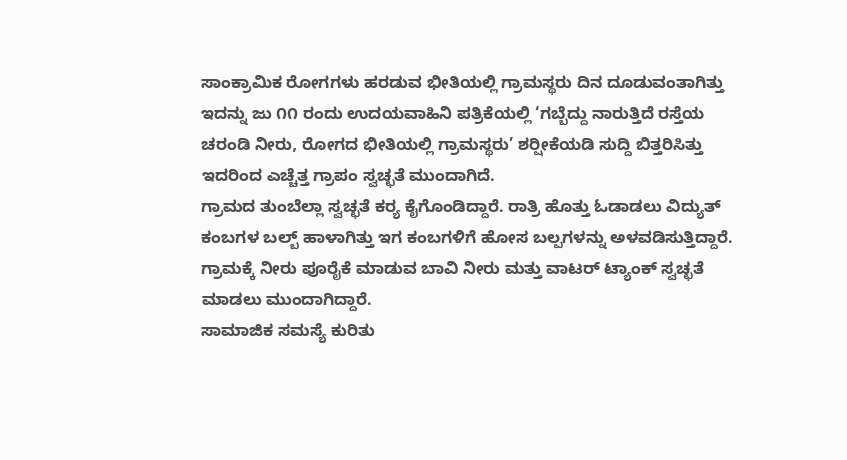ಸಾಂಕ್ರಾಮಿಕ ರೋಗಗಳು ಹರಡುವ ಭೀತಿಯಲ್ಲಿ ಗ್ರಾಮಸ್ಥರು ದಿನ ದೂಡುವಂತಾಗಿತ್ತು ಇದನ್ನು ಜು ೧೧ ರಂದು ಉದಯವಾಹಿನಿ ಪತ್ರಿಕೆಯಲ್ಲಿ ‘ಗಬ್ಬೆದ್ದು ನಾರುತ್ತಿದೆ ರಸ್ತೆಯ ಚರಂಡಿ ನೀರು, ರೋಗದ ಭೀತಿಯಲ್ಲಿ ಗ್ರಾಮಸ್ಥರು’ ಶರ‍್ಷೀಕೆಯಡಿ ಸುದ್ದಿ ಬಿತ್ತರಿಸಿತ್ತು ಇದರಿಂದ ಎಚ್ಚೆತ್ತ ಗ್ರಾಪಂ ಸ್ವಚ್ಛತೆ ಮುಂದಾಗಿದೆ.
ಗ್ರಾಮದ ತುಂಬೆಲ್ಲಾ ಸ್ವಚ್ಛತೆ ಕರ‍್ಯ ಕೈಗೊಂಡಿದ್ದಾರೆ. ರಾತ್ರಿ ಹೊತ್ತು ಓಡಾಡಲು ವಿದ್ಯುತ್ ಕಂಬಗಳ ಬಲ್ಬ್ ಹಾಳಾಗಿತ್ತು ಇಗ ಕಂಬಗಳಿಗೆ ಹೋಸ ಬಲ್ಪಗಳನ್ನು ಅಳವಡಿಸುತ್ತಿದ್ದಾರೆ.
ಗ್ರಾಮಕ್ಕೆ ನೀರು ಪೂರೈಕೆ ಮಾಡುವ ಬಾವಿ ನೀರು ಮತ್ತು ವಾಟರ್ ಟ್ಯಾಂಕ್ ಸ್ವಚ್ಛತೆ ಮಾಡಲು ಮುಂದಾಗಿದ್ದಾರೆ.
ಸಾಮಾಜಿಕ ಸಮಸ್ಯೆ ಕುರಿತು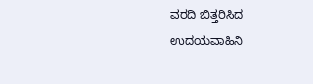ವರದಿ ಬಿತ್ತರಿಸಿದ ಉದಯವಾಹಿನಿ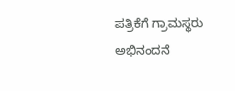ಪತ್ರಿಕೆಗೆ ಗ್ರಾಮಸ್ಥರು ಅಭಿನಂದನೆ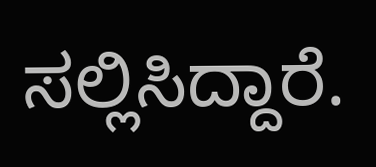ಸಲ್ಲಿಸಿದ್ದಾರೆ.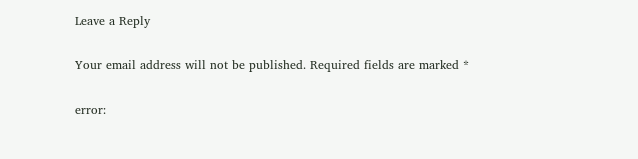Leave a Reply

Your email address will not be published. Required fields are marked *

error: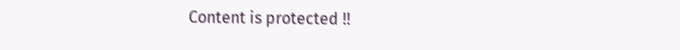Content is protected !!